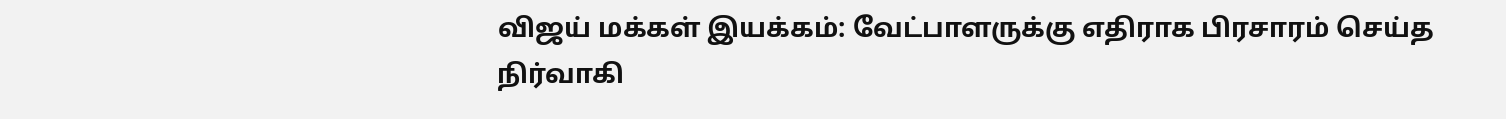விஜய் மக்கள் இயக்கம்: வேட்பாளருக்கு எதிராக பிரசாரம் செய்த நிர்வாகி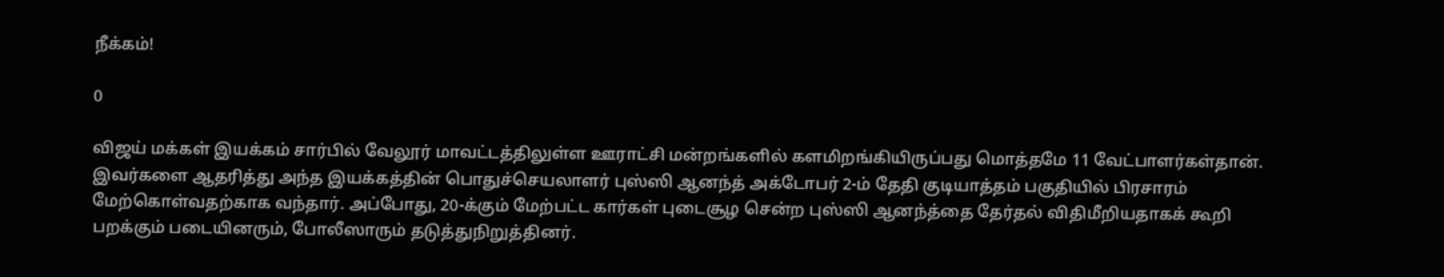நீக்கம்!

0

விஜய் மக்கள் இயக்கம் சார்பில் வேலூர் மாவட்டத்திலுள்ள ஊராட்சி மன்றங்களில் களமிறங்கியிருப்பது மொத்தமே 11 வேட்பாளர்கள்தான். இவர்களை ஆதரித்து அந்த இயக்கத்தின் பொதுச்செயலாளர் புஸ்ஸி ஆனந்த் அக்டோபர் 2-ம் தேதி குடியாத்தம் பகுதியில் பிரசாரம் மேற்கொள்வதற்காக வந்தார். அப்போது, 20-க்கும் மேற்பட்ட கார்கள் புடைசூழ சென்ற புஸ்ஸி ஆனந்த்தை தேர்தல் விதிமீறியதாகக் கூறி பறக்கும் படையினரும், போலீஸாரும் தடுத்துநிறுத்தினர்.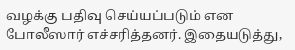வழக்கு பதிவு செய்யப்படும் என போலீஸார் எச்சரித்தனர். இதையடுத்து,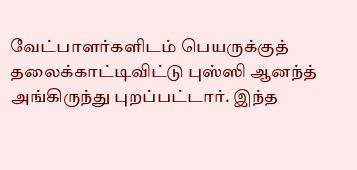வேட்பாளர்களிடம் பெயருக்குத் தலைக்காட்டிவிட்டு புஸ்ஸி ஆனந்த் அங்கிருந்து புறப்பட்டார். இந்த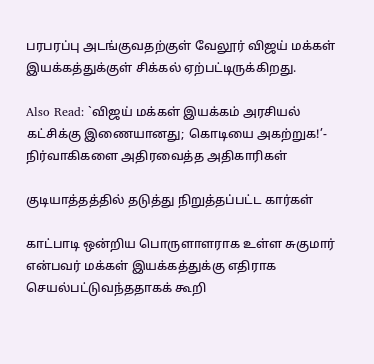பரபரப்பு அடங்குவதற்குள் வேலூர் விஜய் மக்கள் இயக்கத்துக்குள் சிக்கல் ஏற்பட்டிருக்கிறது.

Also Read: `விஜய் மக்கள் இயக்கம் அரசியல் கட்சிக்கு இணையானது; கொடியை அகற்றுக!’- நிர்வாகிகளை அதிரவைத்த அதிகாரிகள்

குடியாத்தத்தில் தடுத்து நிறுத்தப்பட்ட கார்கள்

காட்பாடி ஒன்றிய பொருளாளராக உள்ள சுகுமார் என்பவர் மக்கள் இயக்கத்துக்கு எதிராக செயல்பட்டுவந்ததாகக் கூறி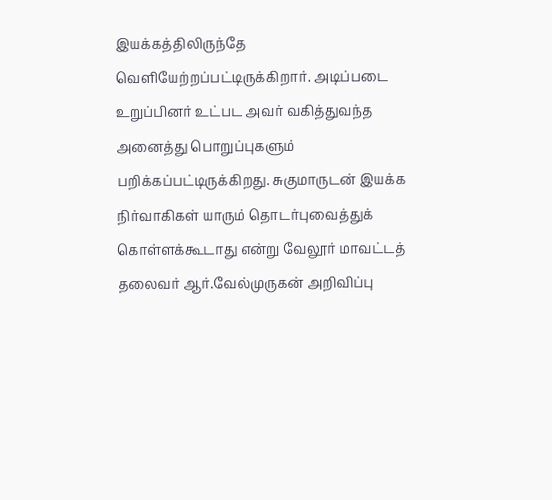இயக்கத்திலிருந்தே வெளியேற்றப்பட்டிருக்கிறார். அடிப்படை உறுப்பினர் உட்பட அவர் வகித்துவந்த அனைத்து பொறுப்புகளும் பறிக்கப்பட்டிருக்கிறது. சுகுமாருடன் இயக்க நிர்வாகிகள் யாரும் தொடர்புவைத்துக் கொள்ளக்கூடாது என்று வேலூர் மாவட்டத் தலைவர் ஆர்.வேல்முருகன் அறிவிப்பு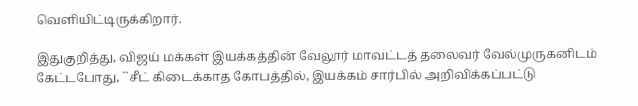வெளியிட்டிருக்கிறார்.

இதுகுறித்து, விஜய் மக்கள் இயக்கத்தின் வேலூர் மாவட்டத் தலைவர் வேல்முருகனிடம் கேட்டபோது, ``சீட் கிடைக்காத கோபத்தில், இயக்கம் சார்பில் அறிவிக்கப்பட்டு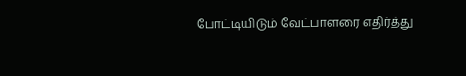போட்டியிடும் வேட்பாளரை எதிர்த்து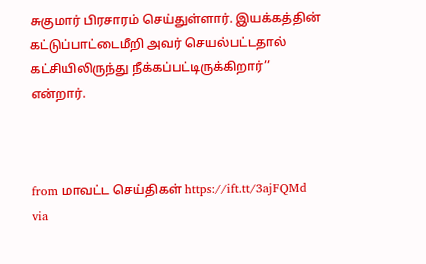சுகுமார் பிரசாரம் செய்துள்ளார். இயக்கத்தின் கட்டுப்பாட்டைமீறி அவர் செயல்பட்டதால் கட்சியிலிருந்து நீக்கப்பட்டிருக்கிறார்’’ என்றார்.



from மாவட்ட செய்திகள் https://ift.tt/3ajFQMd
via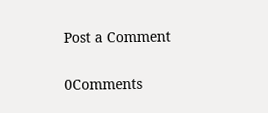Post a Comment

0Comments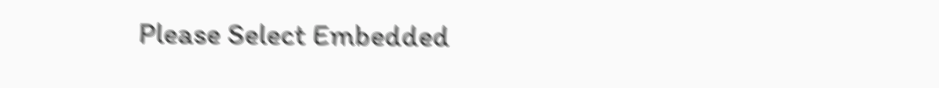Please Select Embedded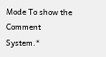Mode To show the Comment System.*